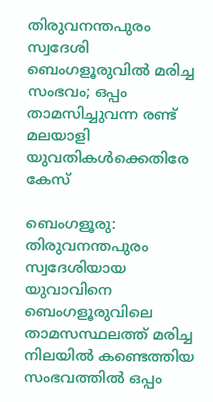തിരുവനന്തപുരം സ്വദേശി ബെംഗളൂരുവില്‍ മരിച്ച സംഭവം; ഒപ്പം താമസിച്ചുവന്ന രണ്ട് മലയാളി യുവതികള്‍ക്കെതിരേ കേസ്

ബെംഗളൂരു: തിരുവനന്തപുരം സ്വദേശിയായ യുവാവിനെ ബെംഗളൂരുവിലെ താമസസ്ഥലത്ത് മരിച്ച നിലയില്‍ കണ്ടെത്തിയ സംഭവത്തില്‍ ഒപ്പം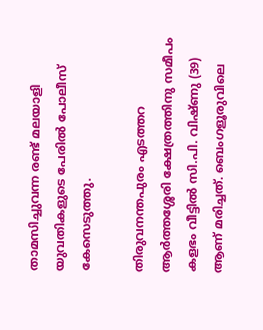താമസിച്ചുവന്ന രണ്ട് മലയാളി യുവതികളുടെ പേരില്‍ പോലീസ് കേസെടുത്തു.

തിരുവനന്തപുരം എടത്തറ ആര്‍ത്തശ്ശേരി ക്ഷേത്രത്തിനു സമീപം കളഭം വീട്ടില്‍ സി.പി. വിഷ്ണു (39) ആണ് മരിച്ചത്. ബെംഗളൂരുവിലെ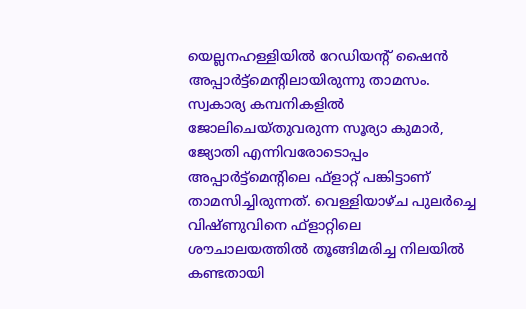യെല്ലനഹള്ളിയില്‍ റേഡിയന്റ് ഷൈന്‍ അപ്പാര്‍ട്ട്‌മെന്റിലായിരുന്നു താമസം. സ്വകാര്യ കമ്പനികളില്‍ ജോലിചെയ്തുവരുന്ന സൂര്യാ കുമാര്‍, ജ്യോതി എന്നിവരോടൊപ്പം അപ്പാര്‍ട്ട്‌മെന്റിലെ ഫ്ളാറ്റ് പങ്കിട്ടാണ് താമസിച്ചിരുന്നത്. വെള്ളിയാഴ്ച പുലര്‍ച്ചെ വിഷ്ണുവിനെ ഫ്ളാറ്റിലെ ശൗചാലയത്തില്‍ തൂങ്ങിമരിച്ച നിലയില്‍ കണ്ടതായി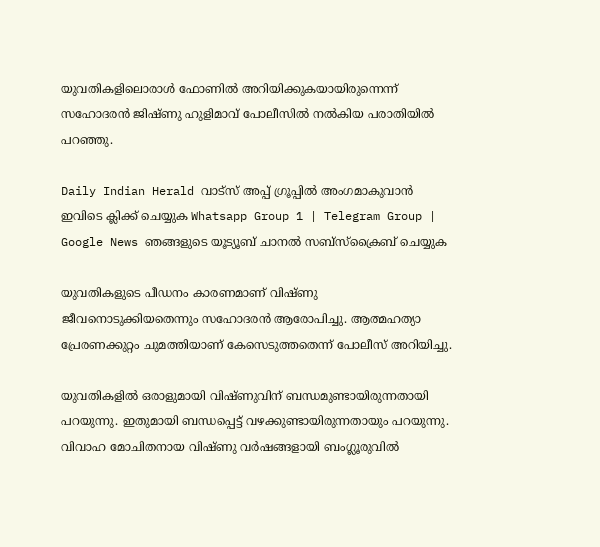യുവതികളിലൊരാള്‍ ഫോണില്‍ അറിയിക്കുകയായിരുന്നെന്ന് സഹോദരന്‍ ജിഷ്ണു ഹുളിമാവ് പോലീസില്‍ നല്‍കിയ പരാതിയില്‍ പറഞ്ഞു.

Daily Indian Herald വാട്സ് അപ്പ് ഗ്രൂപ്പിൽ അംഗമാകുവാൻ ഇവിടെ ക്ലിക്ക് ചെയ്യുക Whatsapp Group 1 | Telegram Group | Google News ഞങ്ങളുടെ യൂട്യൂബ് ചാനൽ സബ്സ്ക്രൈബ് ചെയ്യുക

യുവതികളുടെ പീഡനം കാരണമാണ് വിഷ്ണു ജീവനൊടുക്കിയതെന്നും സഹോദരന്‍ ആരോപിച്ചു. ആത്മഹത്യാ പ്രേരണക്കുറ്റം ചുമത്തിയാണ് കേസെടുത്തതെന്ന് പോലീസ് അറിയിച്ചു.

യുവതികളില്‍ ഒരാളുമായി വിഷ്ണുവിന് ബന്ധമുണ്ടായിരുന്നതായി പറയുന്നു. ഇതുമായി ബന്ധപ്പെട്ട് വഴക്കുണ്ടായിരുന്നതായും പറയുന്നു. വിവാഹ മോചിതനായ വിഷ്ണു വര്‍ഷങ്ങളായി ബംഗ്ലൂരുവില്‍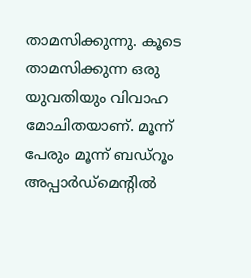താമസിക്കുന്നു. കൂടെ താമസിക്കുന്ന ഒരു യുവതിയും വിവാഹ മോചിതയാണ്. മൂന്ന് പേരും മൂന്ന് ബഡ്‌റൂം അപ്പാര്‍ഡ്‌മെന്റില്‍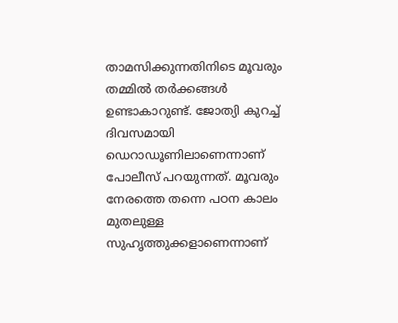താമസിക്കുന്നതിനിടെ മൂവരും തമ്മില്‍ തര്‍ക്കങ്ങള്‍ ഉണ്ടാകാറുണ്ട്. ജോത്യി കുറച്ച് ദിവസമായി ഡെറാഡൂണിലാണെന്നാണ് പോലീസ് പറയുന്നത്. മൂവരും നേരത്തെ തന്നെ പഠന കാലം മുതലുള്ള സുഹൃത്തുക്കളാണെന്നാണ്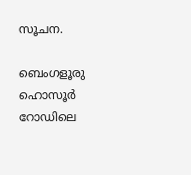സൂചന.

ബെംഗളൂരു ഹൊസൂര്‍ റോഡിലെ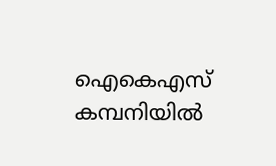ഐകെഎസ് കമ്പനിയില്‍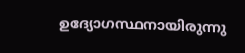ഉദ്യോഗസ്ഥനായിരുന്നു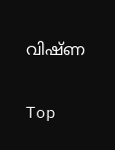വിഷ്ണ

Top